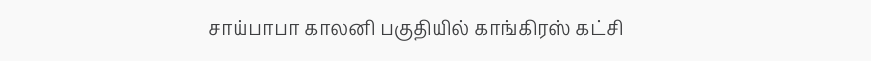சாய்பாபா காலனி பகுதியில் காங்கிரஸ் கட்சி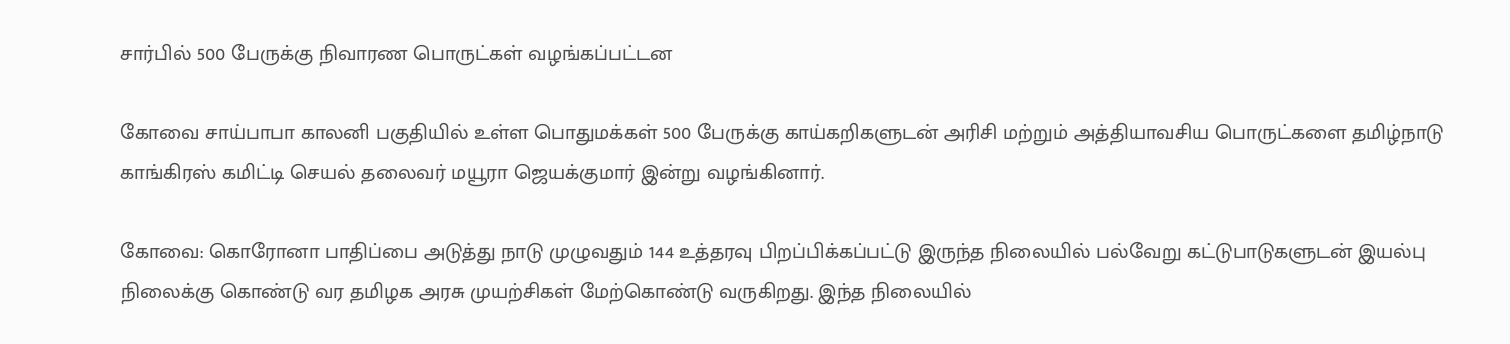சார்பில் 500 பேருக்கு நிவாரண பொருட்கள் வழங்கப்பட்டன

கோவை சாய்பாபா காலனி பகுதியில் உள்ள பொதுமக்கள் 500 பேருக்கு காய்கறிகளுடன் அரிசி மற்றும் அத்தியாவசிய பொருட்களை தமிழ்நாடு காங்கிரஸ் கமிட்டி செயல் தலைவர் மயூரா ஜெயக்குமார் இன்று வழங்கினார்.

கோவை: கொரோனா பாதிப்பை அடுத்து நாடு முழுவதும் 144 உத்தரவு பிறப்பிக்கப்பட்டு இருந்த நிலையில் பல்வேறு கட்டுபாடுகளுடன் இயல்பு நிலைக்கு கொண்டு வர தமிழக அரசு முயற்சிகள் மேற்கொண்டு வருகிறது. இந்த நிலையில்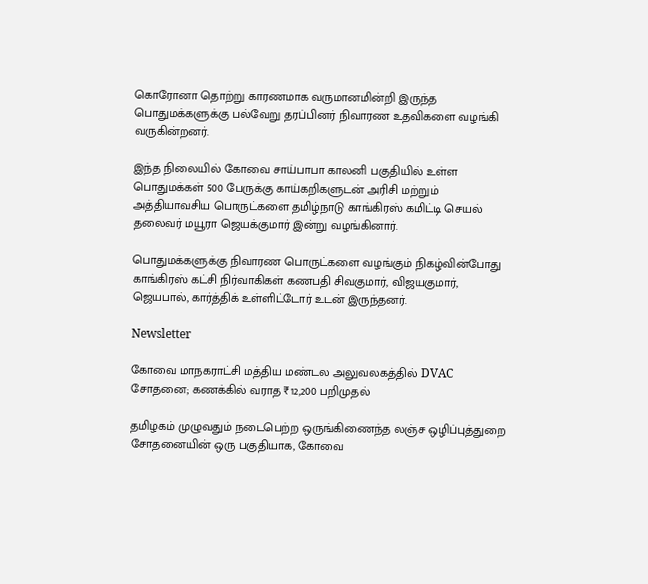கொரோனா தொற்று காரணமாக வருமானமின்றி இருந்த பொதுமக்களுக்கு பல்வேறு தரப்பினர் நிவாரண உதவிகளை வழங்கி வருகின்றனர்.

இந்த நிலையில் கோவை சாய்பாபா காலனி பகுதியில் உள்ள பொதுமக்கள் 500 பேருக்கு காய்கறிகளுடன் அரிசி மற்றும் அத்தியாவசிய பொருட்களை தமிழ்நாடு காங்கிரஸ் கமிட்டி செயல் தலைவர் மயூரா ஜெயக்குமார் இன்று வழங்கினார்.

பொதுமக்களுக்கு நிவாரண பொருட்களை வழங்கும் நிகழ்வின்போது காங்கிரஸ் கட்சி நிர்வாகிகள் கணபதி சிவகுமார், விஜயகுமார், ஜெயபால், கார்த்திக் உள்ளிட்டோர் உடன் இருந்தனர்.

Newsletter

கோவை மாநகராட்சி மத்திய மண்டல அலுவலகத்தில் DVAC சோதனை; கணக்கில் வராத ₹12,200 பறிமுதல்

தமிழகம் முழுவதும் நடைபெற்ற ஒருங்கிணைந்த லஞ்ச ஒழிப்புத்துறை சோதனையின் ஒரு பகுதியாக, கோவை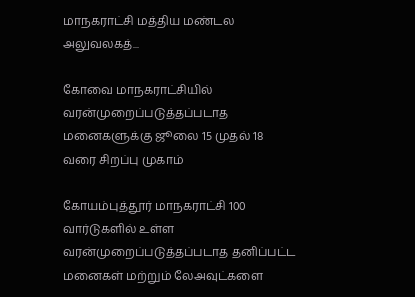மாநகராட்சி மத்திய மண்டல அலுவலகத்...

கோவை மாநகராட்சியில் வரன்முறைப்படுத்தப்படாத மனைகளுக்கு ஜூலை 15 முதல் 18 வரை சிறப்பு முகாம்

கோயம்புத்தூர் மாநகராட்சி 100 வார்டுகளில் உள்ள வரன்முறைப்படுத்தப்படாத தனிப்பட்ட மனைகள் மற்றும் லேஅவுட்களை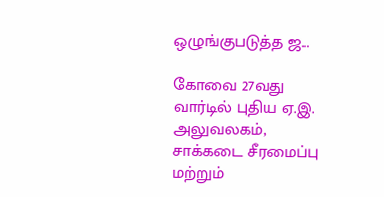ஒழுங்குபடுத்த ஜ...

கோவை 27வது வார்டில் புதிய ஏ.இ. அலுவலகம், சாக்கடை சீரமைப்பு மற்றும்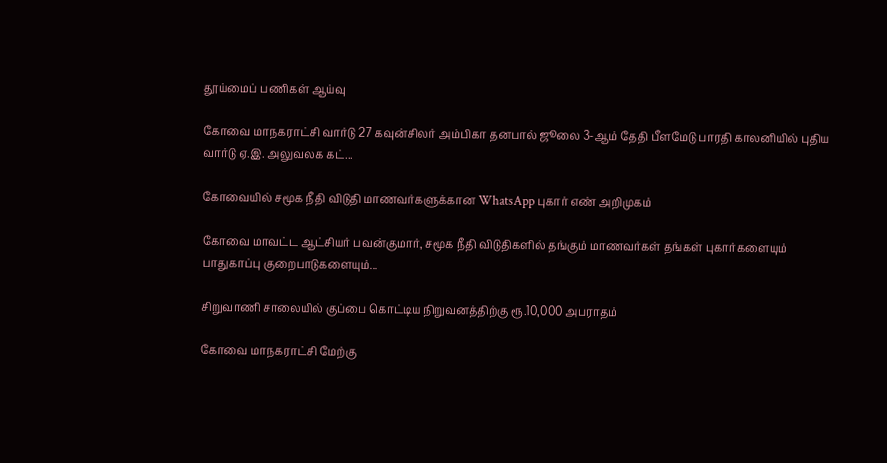தூய்மைப் பணிகள் ஆய்வு

கோவை மாநகராட்சி வார்டு 27 கவுன்சிலர் அம்பிகா தனபால் ஜூலை 3-ஆம் தேதி பீளமேடு பாரதி காலனியில் புதிய வார்டு ஏ.இ. அலுவலக கட்...

கோவையில் சமூக நீதி விடுதி மாணவர்களுக்கான WhatsApp புகார் எண் அறிமுகம்

கோவை மாவட்ட ஆட்சியர் பவன்குமார், சமூக நீதி விடுதிகளில் தங்கும் மாணவர்கள் தங்கள் புகார்களையும் பாதுகாப்பு குறைபாடுகளையும்...

சிறுவாணி சாலையில் குப்பை கொட்டிய நிறுவனத்திற்கு ரூ.10,000 அபராதம்

கோவை மாநகராட்சி மேற்கு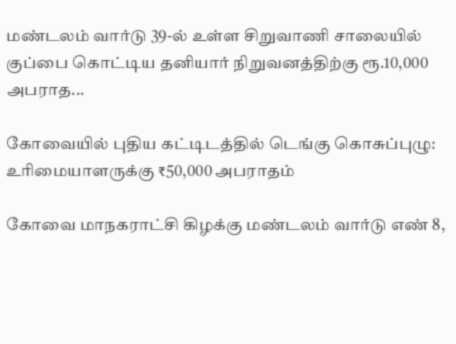மண்டலம் வார்டு 39-ல் உள்ள சிறுவாணி சாலையில் குப்பை கொட்டிய தனியார் நிறுவனத்திற்கு ரூ.10,000 அபராத...

கோவையில் புதிய கட்டிடத்தில் டெங்கு கொசுப்புழு: உரிமையாளருக்கு ₹50,000 அபராதம்

கோவை மாநகராட்சி கிழக்கு மண்டலம் வார்டு எண் 8,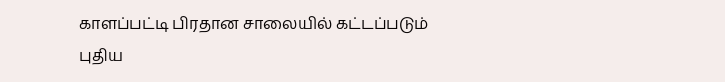காளப்பட்டி பிரதான சாலையில் கட்டப்படும் புதிய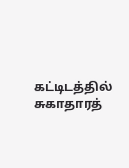கட்டிடத்தில் சுகாதாரத்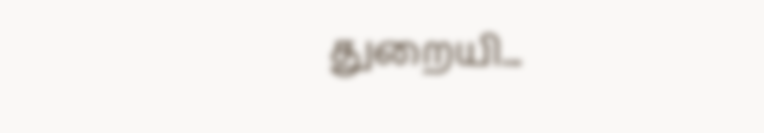துறையி...